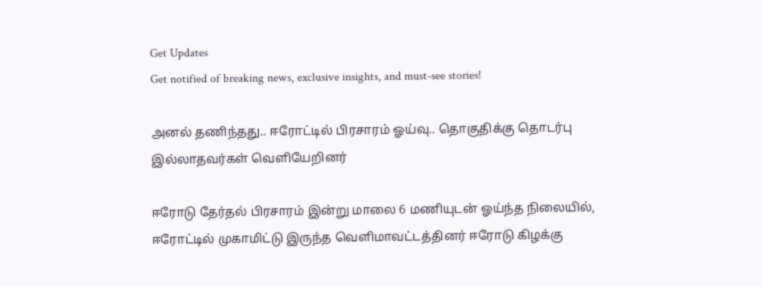Get Updates
Get notified of breaking news, exclusive insights, and must-see stories!

அனல் தணிந்தது.. ஈரோட்டில் பிரசாரம் ஓய்வு.. தொகுதிக்கு தொடர்பு இல்லாதவர்கள் வெளியேறினர்

ஈரோடு தேர்தல் பிரசாரம் இன்று மாலை 6 மணியுடன் ஓய்ந்த நிலையில், ஈரோட்டில் முகாமிட்டு இருந்த வெளிமாவட்டத்தினர் ஈரோடு கிழக்கு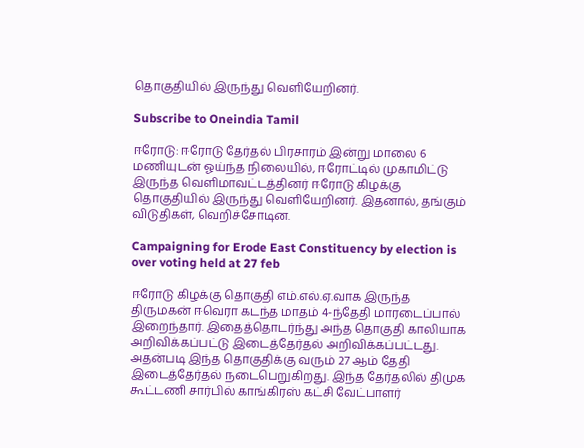தொகுதியில் இருந்து வெளியேறினர்.

Subscribe to Oneindia Tamil

ஈரோடு: ஈரோடு தேர்தல் பிரசாரம் இன்று மாலை 6 மணியுடன் ஓய்ந்த நிலையில், ஈரோட்டில் முகாமிட்டு இருந்த வெளிமாவட்டத்தினர் ஈரோடு கிழக்கு தொகுதியில் இருந்து வெளியேறினர். இதனால், தங்கும் விடுதிகள், வெறிச்சோடின.

Campaigning for Erode East Constituency by election is over voting held at 27 feb

ஈரோடு கிழக்கு தொகுதி எம்.எல்.ஏ.வாக இருந்த திருமகன் ஈவெரா கடந்த மாதம் 4-ந்தேதி மாரடைப்பால் இறைந்தார். இதைத்தொடர்ந்து அந்த தொகுதி காலியாக அறிவிக்கப்பட்டு இடைத்தேர்தல் அறிவிக்கப்பட்டது. அதன்படி இந்த தொகுதிக்கு வரும் 27 ஆம் தேதி இடைத்தேர்தல் நடைபெறுகிறது. இந்த தேர்தலில் திமுக கூட்டணி சார்பில் காங்கிரஸ் கட்சி வேட்பாளர்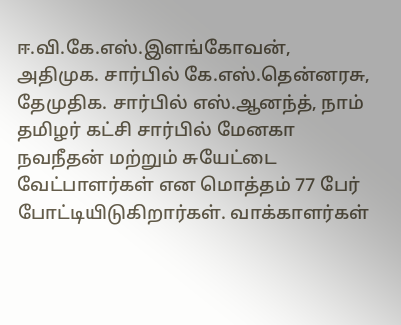ஈ.வி.கே.எஸ்.இளங்கோவன், அதிமுக. சார்பில் கே.எஸ்.தென்னரசு, தேமுதிக. சார்பில் எஸ்.ஆனந்த், நாம் தமிழர் கட்சி சார்பில் மேனகா நவநீதன் மற்றும் சுயேட்டை வேட்பாளர்கள் என மொத்தம் 77 பேர் போட்டியிடுகிறார்கள். வாக்காளர்கள்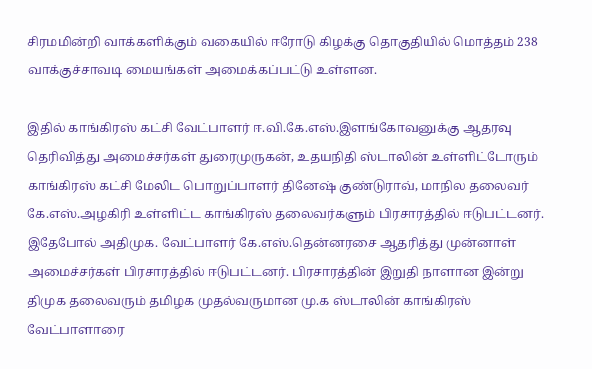சிரமமின்றி வாக்களிக்கும் வகையில் ஈரோடு கிழக்கு தொகுதியில் மொத்தம் 238 வாக்குச்சாவடி மையங்கள் அமைக்கப்பட்டு உள்ளன.

இதில் காங்கிரஸ் கட்சி வேட்பாளர் ஈ.வி.கே.எஸ்.இளங்கோவனுக்கு ஆதரவு தெரிவித்து அமைச்சர்கள் துரைமுருகன், உதயநிதி ஸ்டாலின் உள்ளிட்டோரும் காங்கிரஸ் கட்சி மேலிட பொறுப்பாளர் தினேஷ் குண்டுராவ், மாநில தலைவர் கே.எஸ்.அழகிரி உள்ளிட்ட காங்கிரஸ் தலைவர்களும் பிரசாரத்தில் ஈடுபட்டனர். இதேபோல் அதிமுக. வேட்பாளர் கே.எஸ்.தென்னரசை ஆதரித்து முன்னாள் அமைச்சர்கள் பிரசாரத்தில் ஈடுபட்டனர். பிரசாரத்தின் இறுதி நாளான இன்று திமுக தலைவரும் தமிழக முதல்வருமான மு.க ஸ்டாலின் காங்கிரஸ் வேட்பாளாரை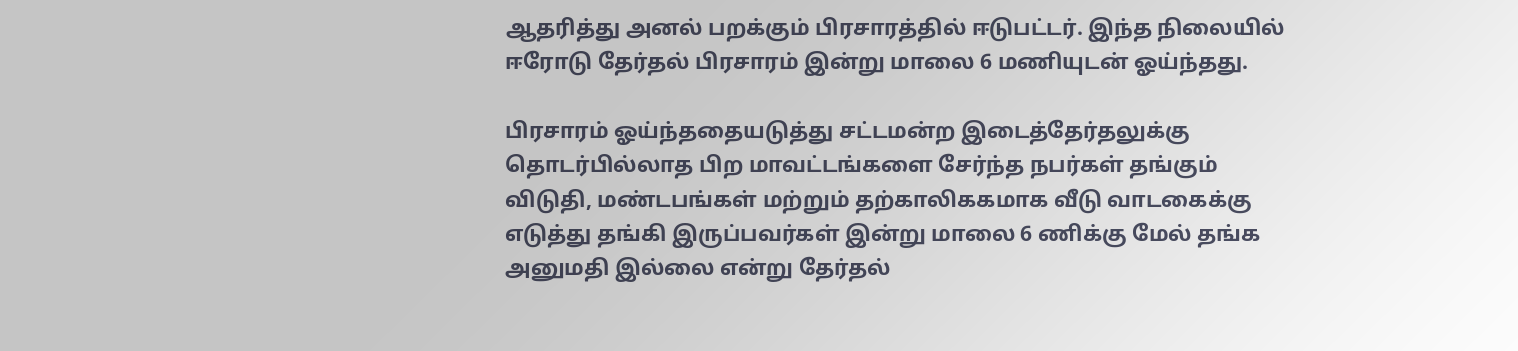ஆதரித்து அனல் பறக்கும் பிரசாரத்தில் ஈடுபட்டர். இந்த நிலையில் ஈரோடு தேர்தல் பிரசாரம் இன்று மாலை 6 மணியுடன் ஓய்ந்தது.

பிரசாரம் ஓய்ந்ததையடுத்து சட்டமன்ற இடைத்தேர்தலுக்கு தொடர்பில்லாத பிற மாவட்டங்களை சேர்ந்த நபர்கள் தங்கும் விடுதி, மண்டபங்கள் மற்றும் தற்காலிககமாக வீடு வாடகைக்கு எடுத்து தங்கி இருப்பவர்கள் இன்று மாலை 6 ணிக்கு மேல் தங்க அனுமதி இல்லை என்று தேர்தல்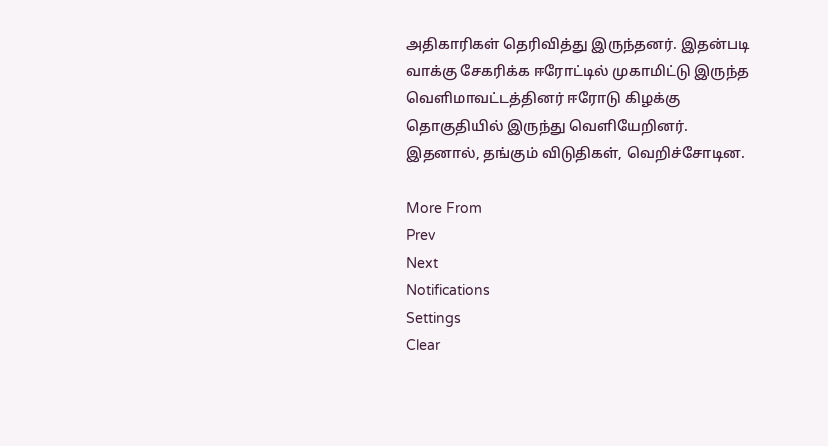அதிகாரிகள் தெரிவித்து இருந்தனர். இதன்படி வாக்கு சேகரிக்க ஈரோட்டில் முகாமிட்டு இருந்த வெளிமாவட்டத்தினர் ஈரோடு கிழக்கு தொகுதியில் இருந்து வெளியேறினர். இதனால், தங்கும் விடுதிகள், வெறிச்சோடின.

More From
Prev
Next
Notifications
Settings
Clear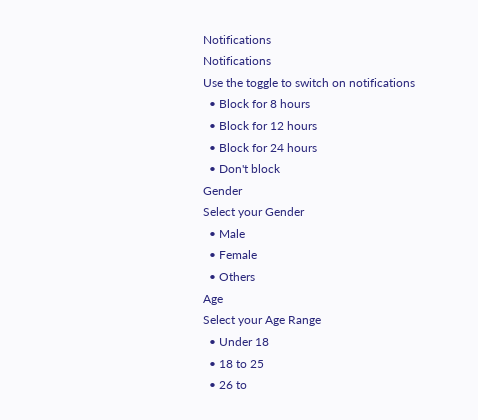Notifications
Notifications
Use the toggle to switch on notifications
  • Block for 8 hours
  • Block for 12 hours
  • Block for 24 hours
  • Don't block
Gender
Select your Gender
  • Male
  • Female
  • Others
Age
Select your Age Range
  • Under 18
  • 18 to 25
  • 26 to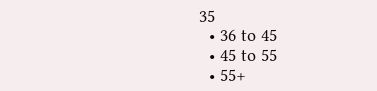35
  • 36 to 45
  • 45 to 55
  • 55+